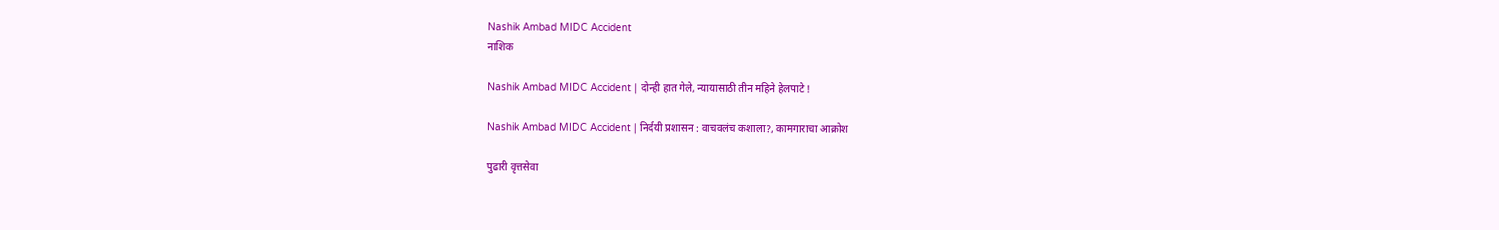Nashik Ambad MIDC Accident
नाशिक

Nashik Ambad MIDC Accident | दोन्ही हात गेले, न्यायासाठी तीन महिने हेलपाटे !

Nashik Ambad MIDC Accident | निर्दयी प्रशासन : वाचवलंच कशाला?, कामगाराचा आक्रोश

पुढारी वृत्तसेवा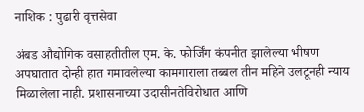नाशिक : पुढारी वृत्तसेवा

अंबड औद्योगिक वसाहतीतील एम. के. फोर्जिंग कंपनीत झालेल्या भीषण अपघातात दोन्ही हात गमावलेल्या कामगाराला तब्बल तीन महिने उलटूनही न्याय मिळालेला नाही. प्रशासनाच्या उदासीनतेविरोधात आणि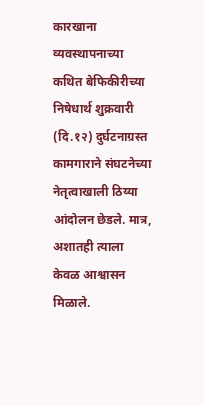कारखाना व्यवस्थापनाच्या कथित बेफिकीरीच्या निषेधार्थ शुक्रवारी (दि.१२) दुर्घटनाग्रस्त कामगाराने संघटनेच्या नेतृत्वाखाली ठिय्या आंदोलन छेडले. मात्र, अशातही त्याला केवळ आश्वासन मिळाले.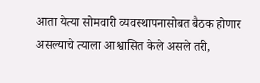आता येत्या सोमवारी व्यवस्थापनासोबत बैठक होणार असल्याचे त्याला आश्वासित केले असले तरी,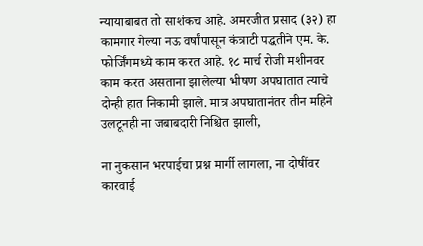न्यायाबाबत तो साशंकच आहे. अमरजीत प्रसाद (३२) हा कामगार गेल्या नऊ वर्षांपासून कंत्राटी पद्धतीने एम. के. फोर्जिंगमध्ये काम करत आहे. १८ मार्च रोजी मशीनवर काम करत असताना झालेल्या भीषण अपघातात त्याचे दोन्ही हात निकामी झाले. मात्र अपघातानंतर तीन महिने उलटूनही ना जबाबदारी निश्चित झाली,

ना नुकसान भरपाईचा प्रश्न मार्गी लागला, ना दोषींवर कारवाई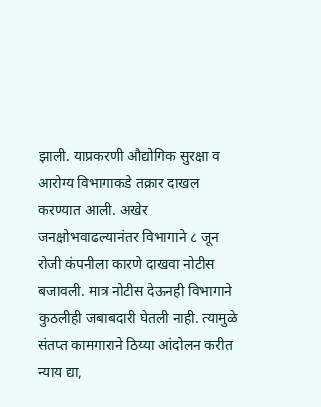झाली. याप्रकरणी औद्योगिक सुरक्षा व आरोग्य विभागाकडे तक्रार दाखल करण्यात आली. अखेर जनक्षोभवाढल्यानंतर विभागाने ८ जून रोजी कंपनीला कारणे दाखवा नोटीस बजावली. मात्र नोटीस देऊनही विभागाने कुठलीही जबाबदारी घेतली नाही. त्यामुळे संतप्त कामगाराने ठिय्या आंदोलन करीत न्याय द्या,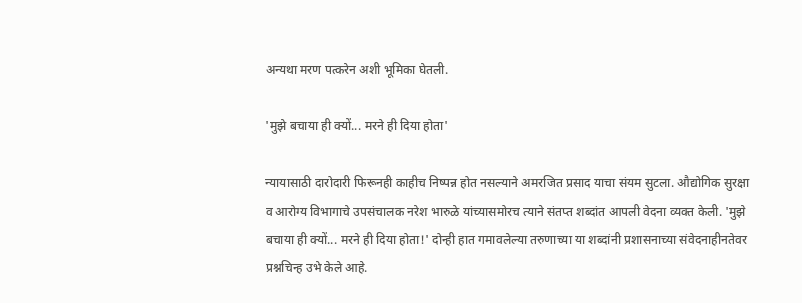अन्यथा मरण पत्करेन अशी भूमिका घेतली.

'मुझे बचाया ही क्यों... मरने ही दिया होता'

न्यायासाठी दारोदारी फिरूनही काहीच निष्पन्न होत नसल्याने अमरजित प्रसाद याचा संयम सुटला. औद्योगिक सुरक्षा व आरोग्य विभागाचे उपसंचालक नरेश भारुळे यांच्यासमोरच त्याने संतप्त शब्दांत आपली वेदना व्यक्त केली. 'मुझे बचाया ही क्यों... मरने ही दिया होता!' दोन्ही हात गमावलेल्या तरुणाच्या या शब्दांनी प्रशासनाच्या संवेदनाहीनतेवर प्रश्नचिन्ह उभे केले आहे.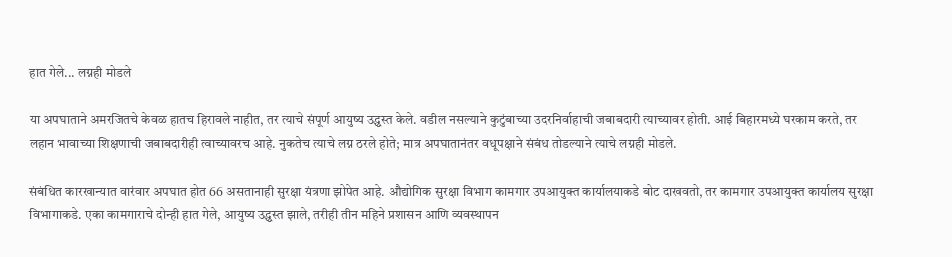हात गेले... लग्नही मोडले

या अपघाताने अमरजितचे केवळ हातच हिरावले नाहीत, तर त्याचे संपूर्ण आयुष्य उद्ध्वस्त केले. वडील नसल्याने कुटुंबाच्या उदरनिर्वाहाची जबाबदारी त्याच्यावर होती. आई बिहारमध्ये घरकाम करते, तर लहान भावाच्या शिक्षणाची जबाबदारीही त्वाच्यावरच आहे. नुकतेच त्याचे लग्न ठरले होते; मात्र अपघातानंतर वधूपक्षाने संबंध तोडल्याने त्याचे लग्नही मोडले.

संबंधित कारखान्यात वारंवार अपघात होत 66 असतानाही सुरक्षा यंत्रणा झोपेत आहे. औद्योगिक सुरक्षा विभाग कामगार उपआयुक्त कार्यालयाकडे बोट दाखवतो, तर कामगार उपआयुक्त कार्यालय सुरक्षा विभागाकडे. एका कामगाराचे दोन्ही हात गेले, आयुष्य उद्ध्वस्त झाले, तरीही तीन महिने प्रशासन आणि व्यवस्थापन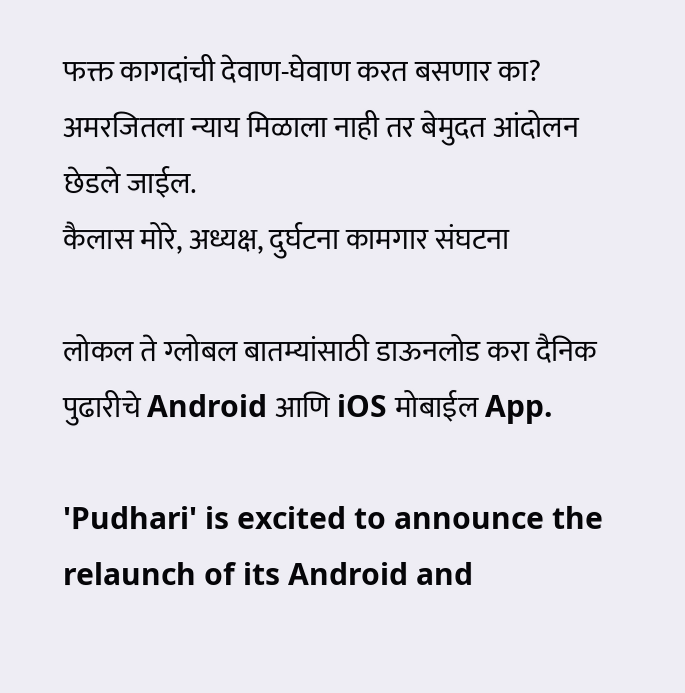फक्त कागदांची देवाण-घेवाण करत बसणार का? अमरजितला न्याय मिळाला नाही तर बेमुदत आंदोलन छेडले जाईल.
कैलास मोरे, अध्यक्ष, दुर्घटना कामगार संघटना

लोकल ते ग्लोबल बातम्यांसाठी डाऊनलोड करा दैनिक पुढारीचे Android आणि iOS मोबाईल App.

'Pudhari' is excited to announce the relaunch of its Android and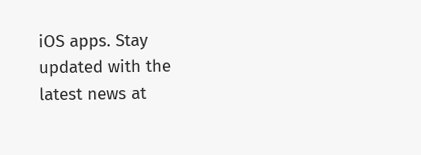iOS apps. Stay updated with the latest news at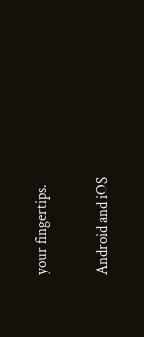your fingertips.

Android and iOS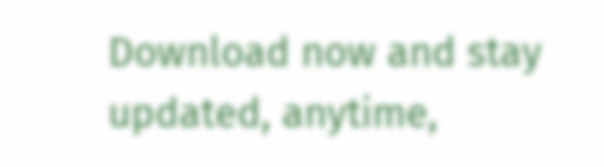Download now and stay updated, anytime,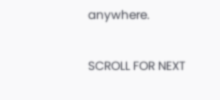anywhere.

SCROLL FOR NEXT